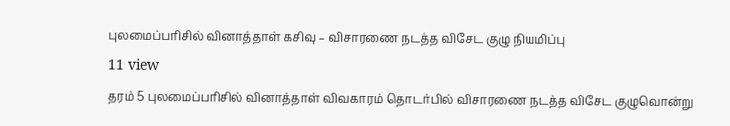புலமைப்பரிசில் வினாத்தாள் கசிவு – விசாரணை நடத்த விசேட குழு நியமிப்பு
11 view
தரம் 5 புலமைப்பரிசில் வினாத்தாள் விவகாரம் தொடர்பில் விசாரணை நடத்த விசேட குழுவொன்று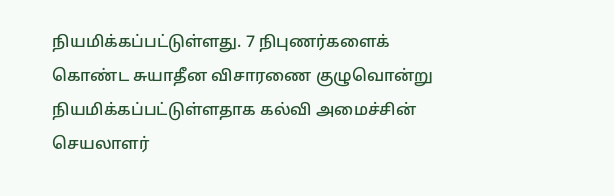நியமிக்கப்பட்டுள்ளது. 7 நிபுணர்களைக் கொண்ட சுயாதீன விசாரணை குழுவொன்று நியமிக்கப்பட்டுள்ளதாக கல்வி அமைச்சின் செயலாளர்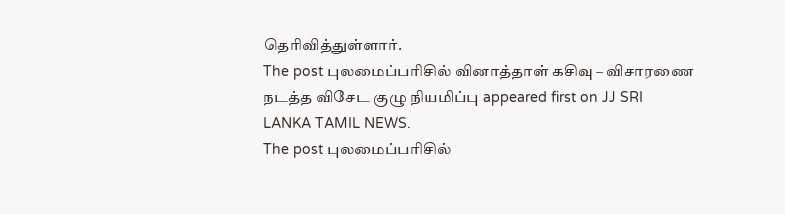தெரிவித்துள்ளார்.
The post புலமைப்பரிசில் வினாத்தாள் கசிவு – விசாரணை நடத்த விசேட குழு நியமிப்பு appeared first on JJ SRI LANKA TAMIL NEWS.
The post புலமைப்பரிசில்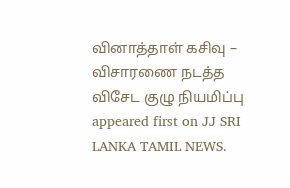வினாத்தாள் கசிவு – விசாரணை நடத்த விசேட குழு நியமிப்பு appeared first on JJ SRI LANKA TAMIL NEWS.